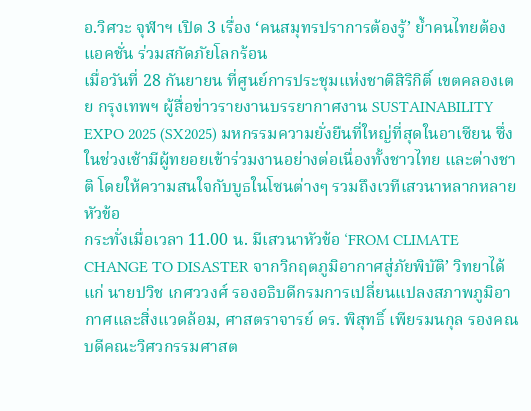อ.วิศวะ จุฬาฯ เปิด 3 เรื่อง ‘คนสมุทรปราการต้องรู้’ ย้ำคนไทยต้องแอคชั่น ร่วมสกัดภัยโลกร้อน
เมื่อวันที่ 28 กันยายน ที่ศูนย์การประชุมแห่งชาติสิริกิติ์ เขตคลองเตย กรุงเทพฯ ผู้สื่อข่าวรายงานบรรยากาศงาน SUSTAINABILITY EXPO 2025 (SX2025) มหกรรมความยั่งยืนที่ใหญ่ที่สุดในอาเซียน ซึ่งในช่วงเช้ามีผู้ทยอยเข้าร่วมงานอย่างต่อเนื่องทั้งชาวไทย และต่างชาติ โดยให้ความสนใจกับบูธในโซนต่างๆ รวมถึงเวทีเสวนาหลากหลายหัวข้อ
กระทั่งเมื่อเวลา 11.00 น. มีเสวนาหัวข้อ ‘FROM CLIMATE CHANGE TO DISASTER จากวิกฤตภูมิอากาศสู่ภัยพิบัติ’ วิทยาได้แก่ นายปวิช เกศววงศ์ รองอธิบดีกรมการเปลี่ยนแปลงสภาพภูมิอากาศและสิ่งแวดล้อม, ศาสตราจารย์ ดร. พิสุทธิ์ เพียรมนกุล รองคณบดีคณะวิศวกรรมศาสต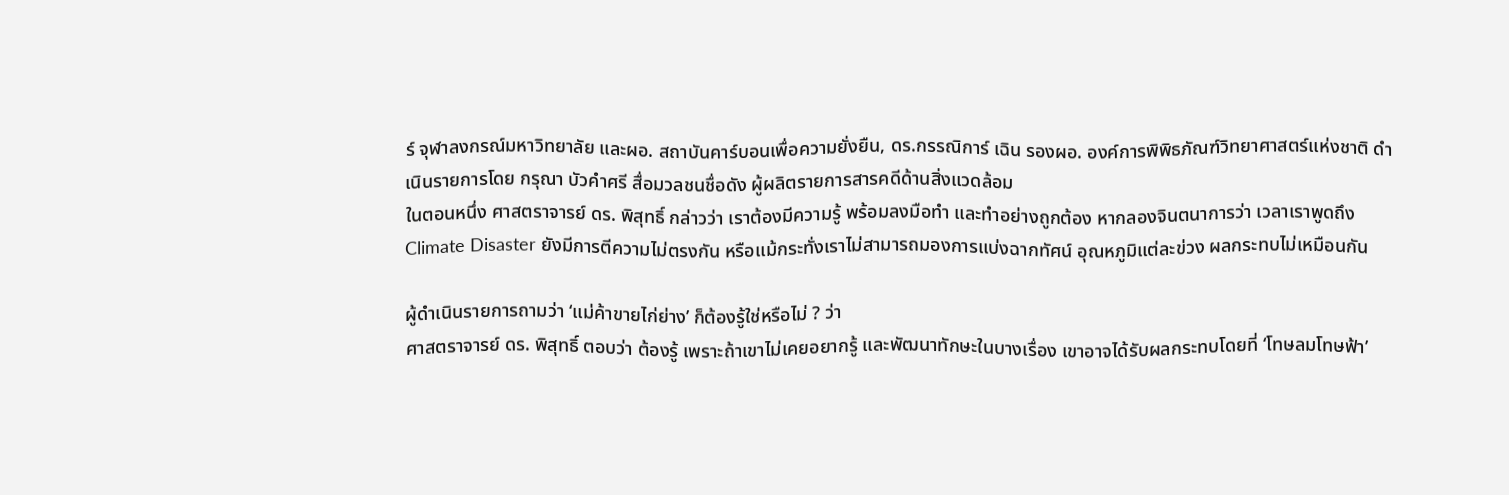ร์ จุฬาลงกรณ์มหาวิทยาลัย และผอ. สถาบันคาร์บอนเพื่อความยั่งยืน, ดร.กรรณิการ์ เฉิน รองผอ. องค์การพิพิธภัณฑ์วิทยาศาสตร์แห่งชาติ ดำเนินรายการโดย กรุณา บัวคำศรี สื่อมวลชนชื่อดัง ผู้ผลิตรายการสารคดีด้านสิ่งแวดล้อม
ในตอนหนึ่ง ศาสตราจารย์ ดร. พิสุทธิ์ กล่าวว่า เราต้องมีความรู้ พร้อมลงมือทำ และทำอย่างถูกต้อง หากลองจินตนาการว่า เวลาเราพูดถึง Climate Disaster ยังมีการตีความไม่ตรงกัน หรือแม้กระทั่งเราไม่สามารถมองการแบ่งฉากทัศน์ อุณหภูมิแต่ละข่วง ผลกระทบไม่เหมือนกัน

ผู้ดำเนินรายการถามว่า ‘แม่ค้าขายไก่ย่าง’ ก็ต้องรู้ใช่หรือไม่ ? ว่า
ศาสตราจารย์ ดร. พิสุทธิ์ ตอบว่า ต้องรู้ เพราะถ้าเขาไม่เคยอยากรู้ และพัฒนาทักษะในบางเรื่อง เขาอาจได้รับผลกระทบโดยที่ ‘โทษลมโทษฟ้า’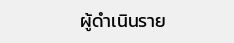ผู้ดำเนินราย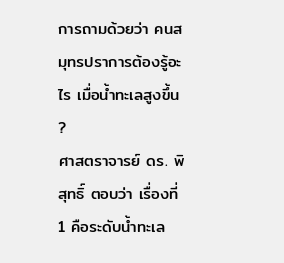การถามด้วยว่า คนสมุทรปราการต้องรู้อะไร เมื่อน้ำทะเลสูงขึ้น ?
ศาสตราจารย์ ดร. พิสุทธิ์ ตอบว่า เรื่องที่ 1 คือระดับน้ำทะเล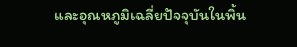และอุณหภูมิเฉลี่ยปัจจุบันในพิ้น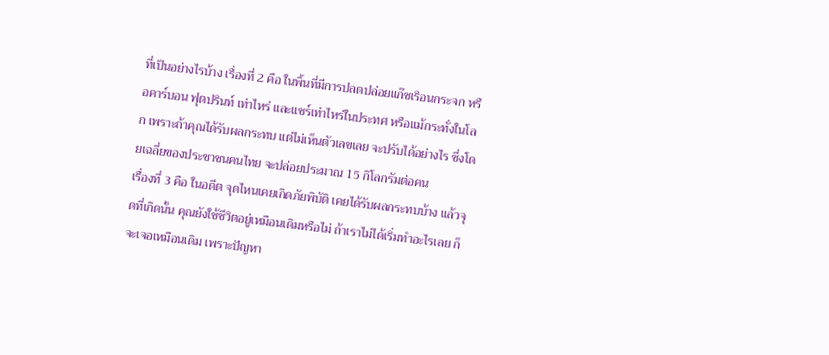ที่เป็นอย่างไรบ้าง เรื่องที่ 2 คือ ในพิ้นที่มีการปลดปล่อยแก๊ซเริอนกระจก หรือคาร์บอน ฟุตปรินท์ เท่าไหร่ และแชร์เท่าไหร่ในประทศ หรือแม้กระทั่งในโลก เพราะถ้าคุณได้รับผลกระทบ แต่ไม่เห็นตัวเลขเลย จะปรับได้อย่างไร ซึ่งโดยเฉลี่ยของประชาชนคนไทย จะปล่อยประมาณ 15 กิโลกรัมต่อคน
เรื่องที่ 3 คือ ในอดีต จุดไหนเคยเกิดภัยพิบัติ เคยได้รับผลกระทบบ้าง แล้วจุดที่เกิดนั้น คุณยังใช้ชีวิตอยู่เหมือนเดิมหรือไม่ ถ้าเราไม่ได้เริ่มทำอะไรเลย ก็จะเจอเหมือนเดิม เพราะปัญหา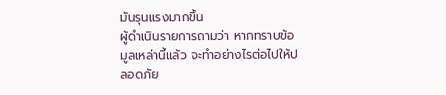มันรุนแรงมากขึ้น
ผู้ดำเนินรายการถามว่า หากทราบข้อมูลเหล่านี้แล้ว จะทำอย่างไรต่อไปให้ปลอดภัย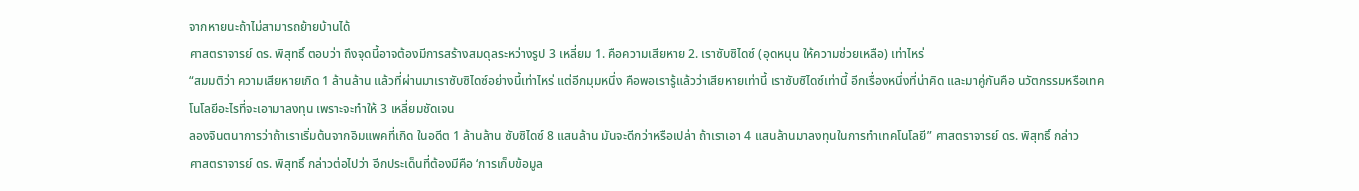จากหายนะถ้าไม่สามารถย้ายบ้านได้
ศาสตราจารย์ ดร. พิสุทธิ์ ตอบว่า ถึงจุดนี้อาจต้องมีการสร้างสมดุลระหว่างรูป 3 เหลี่ยม 1. คือความเสียหาย 2. เราซับซิไดซ์ (อุดหนุน ให้ความช่วยเหลือ) เท่าไหร่
“สมมติว่า ความเสียหายเกิด 1 ล้านล้าน แล้วที่ผ่านมาเราซับซิไดซ์อย่างนี้เท่าไหร่ แต่อีกมุมหนึ่ง คือพอเรารู้แล้วว่าเสียหายเท่านี้ เราซับซิไดซ์เท่านี้ อีกเรื่องหนึ่งที่น่าคิด และมาคู่กันคือ นวัตกรรมหรือเทคโนโลยีอะไรที่จะเอามาลงทุน เพราะจะทำให้ 3 เหลี่ยมชัดเจน
ลองจินตนาการว่าถ้าเราเริ่มต้นจากอิมแพคที่เกิด ในอดีต 1 ล้านล้าน ซับซิไดซ์ 8 แสนล้าน มันจะดีกว่าหรือเปล่า ถ้าเราเอา 4 แสนล้านมาลงทุนในการทำเทคโนโลยี” ศาสตราจารย์ ดร. พิสุทธิ์ กล่าว
ศาสตราจารย์ ดร. พิสุทธิ์ กล่าวต่อไปว่า อีกประเด็นที่ต้องมีคือ ‘การเก็บข้อมูล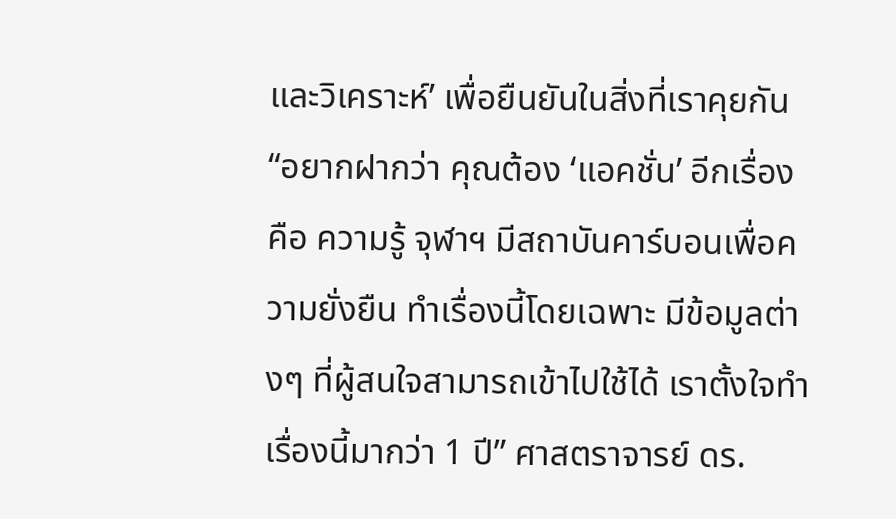และวิเคราะห์’ เพื่อยืนยันในสิ่งที่เราคุยกัน
“อยากฝากว่า คุณต้อง ‘แอคชั่น’ อีกเรื่องคือ ความรู้ จุฬาฯ มีสถาบันคาร์บอนเพื่อความยั่งยืน ทำเรื่องนี้โดยเฉพาะ มีข้อมูลต่างๆ ที่ผู้สนใจสามารถเข้าไปใช้ได้ เราตั้งใจทำเรื่องนี้มากว่า 1 ปี” ศาสตราจารย์ ดร.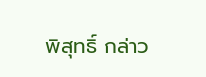พิสุทธิ์ กล่าว